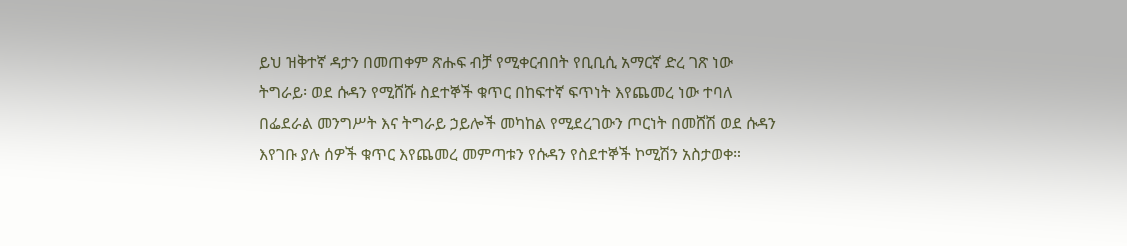ይህ ዝቅተኛ ዳታን በመጠቀም ጽሑፍ ብቻ የሚቀርብበት የቢቢሲ አማርኛ ድረ ገጽ ነው
ትግራይ፡ ወደ ሱዳን የሚሸሹ ስደተኞች ቁጥር በከፍተኛ ፍጥነት እየጨመረ ነው ተባለ
በፌደራል መንግሥት እና ትግራይ ኃይሎች መካከል የሚደረገውን ጦርነት በመሸሽ ወደ ሱዳን እየገቡ ያሉ ሰዎች ቁጥር እየጨመረ መምጣቱን የሱዳን የስደተኞች ኮሚሽን አስታወቀ።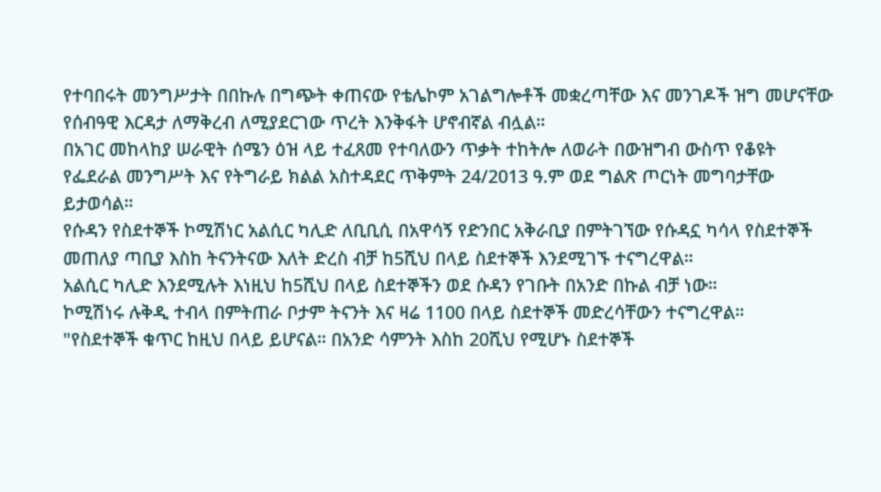የተባበሩት መንግሥታት በበኩሉ በግጭት ቀጠናው የቴሌኮም አገልግሎቶች መቋረጣቸው እና መንገዶች ዝግ መሆናቸው የሰብዓዊ እርዳታ ለማቅረብ ለሚያደርገው ጥረት እንቅፋት ሆኖብኛል ብሏል።
በአገር መከላከያ ሠራዊት ሰሜን ዕዝ ላይ ተፈጸመ የተባለውን ጥቃት ተከትሎ ለወራት በውዝግብ ውስጥ የቆዩት የፌደራል መንግሥት እና የትግራይ ክልል አስተዳደር ጥቅምት 24/2013 ዓ.ም ወደ ግልጽ ጦርነት መግባታቸው ይታወሳል።
የሱዳን የስደተኞች ኮሚሽነር አልሲር ካሊድ ለቢቢሲ በአዋሳኝ የድንበር አቅራቢያ በምትገኘው የሱዳኗ ካሳላ የስደተኞች መጠለያ ጣቢያ እስከ ትናንትናው እለት ድረስ ብቻ ከ5ሺህ በላይ ስደተኞች እንደሚገኙ ተናግረዋል።
አልሲር ካሊድ እንደሚሉት እነዚህ ከ5ሺህ በላይ ስደተኞችን ወደ ሱዳን የገቡት በአንድ በኩል ብቻ ነው።
ኮሚሽነሩ ሉቅዲ ተብላ በምትጠራ ቦታም ትናንት እና ዛሬ 1100 በላይ ስደተኞች መድረሳቸውን ተናግረዋል።
"የስደተኞች ቁጥር ከዚህ በላይ ይሆናል። በአንድ ሳምንት እስከ 20ሺህ የሚሆኑ ስደተኞች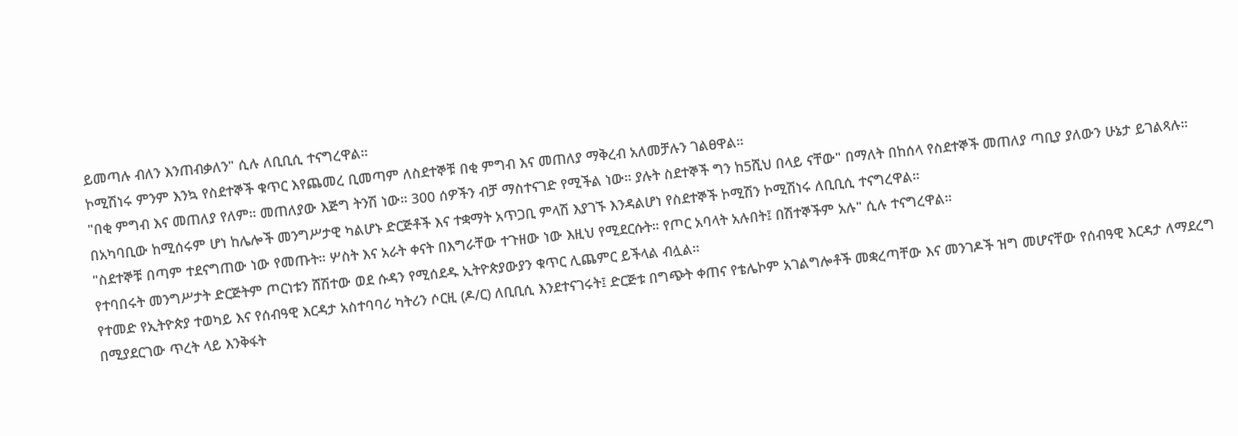ይመጣሉ ብለን እንጠብቃለን" ሲሉ ለቢቢሲ ተናግረዋል።
ኮሚሽነሩ ምንም እንኳ የስደተኞች ቁጥር እየጨመረ ቢመጣም ለስደተኞቹ በቂ ምግብ እና መጠለያ ማቅረብ አለመቻሉን ገልፀዋል።
"በቂ ምግብ እና መጠለያ የለም። መጠለያው እጅግ ትንሽ ነው። 300 ሰዎችን ብቻ ማስተናገድ የሚችል ነው። ያሉት ስደተኞች ግን ከ5ሺህ በላይ ናቸው" በማለት በከሰላ የስደተኞች መጠለያ ጣቢያ ያለውን ሁኔታ ይገልጻሉ።
በአካባቢው ከሚሰሩም ሆነ ከሌሎች መንግሥታዊ ካልሆኑ ድርጅቶች እና ተቋማት አጥጋቢ ምላሽ እያገኙ እንዳልሆነ የስደተኞች ኮሚሽን ኮሚሽነሩ ለቢቢሲ ተናግረዋል።
"ስደተኞቹ በጣም ተደናግጠው ነው የመጡት። ሦስት እና አራት ቀናት በእግራቸው ተጉዘው ነው እዚህ የሚደርሱት። የጦር አባላት አሉበት፤ በሽተኞችም አሉ" ሲሉ ተናግረዋል።
የተባበሩት መንግሥታት ድርጅትም ጦርነቱን ሸሽተው ወደ ሱዳን የሚሰደዱ ኢትዮጵያውያን ቁጥር ሊጨምር ይችላል ብሏል።
የተመድ የኢትዮጵያ ተወካይ እና የሰብዓዊ እርዳታ አስተባባሪ ካትሪን ሶርዚ (ዶ/ር) ለቢቢሲ እንደተናገሩት፤ ድርጅቱ በግጭት ቀጠና የቴሌኮም አገልግሎቶች መቋረጣቸው እና መንገዶች ዝግ መሆናቸው የሰብዓዊ እርዳታ ለማደረግ በሚያደርገው ጥረት ላይ እንቅፋት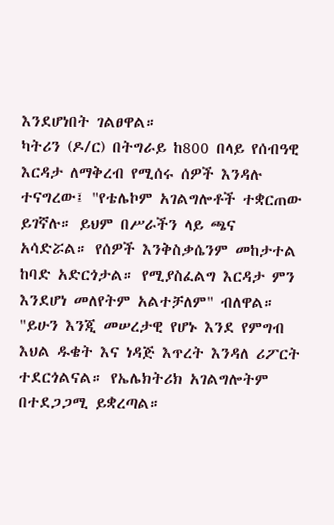እንደሆነበት ገልፀዋል።
ካትሪን (ዶ/ር) በትግራይ ከ800 በላይ የሰብዓዊ እርዳታ ለማቅረብ የሚሰሩ ሰዎች እንዳሉ ተናግረው፤ "የቴሌኮም አገልግሎቶች ተቋርጠው ይገኛሉ። ይህም በሥራችን ላይ ጫና አሳድሯል። የሰዎች እንቅስቃሴንም መከታተል ከባድ አድርጎታል። የሚያስፈልግ እርዳታ ምን እንደሆነ መለየትም አልተቻለም" ብለዋል።
"ይሁን እንጂ መሠረታዊ የሆኑ እንደ የምግብ እህል ዱቄት እና ነዳጅ እጥረት እንዳለ ሪፖርት ተደርጎልናል። የኤሌክትሪክ አገልግሎትም በተደጋጋሚ ይቋረጣል።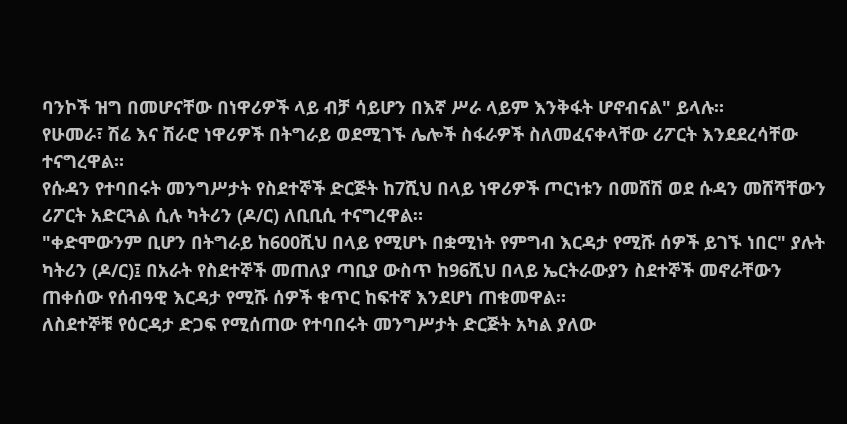ባንኮች ዝግ በመሆናቸው በነዋሪዎች ላይ ብቻ ሳይሆን በእኛ ሥራ ላይም እንቅፋት ሆኖብናል" ይላሉ።
የሁመራ፣ ሽሬ እና ሽራሮ ነዋሪዎች በትግራይ ወደሚገኙ ሌሎች ስፋራዎች ስለመፈናቀላቸው ሪፖርት እንደደረሳቸው ተናግረዋል።
የሱዳን የተባበሩት መንግሥታት የስደተኞች ድርጅት ከ7ሺህ በላይ ነዋሪዎች ጦርነቱን በመሸሽ ወደ ሱዳን መሸሻቸውን ሪፖርት አድርጓል ሲሉ ካትሪን (ዶ/ር) ለቢቢሲ ተናግረዋል።
"ቀድሞውንም ቢሆን በትግራይ ከ600ሺህ በላይ የሚሆኑ በቋሚነት የምግብ እርዳታ የሚሹ ሰዎች ይገኙ ነበር" ያሉት ካትሪን (ዶ/ር)፤ በአራት የስደተኞች መጠለያ ጣቢያ ውስጥ ከ96ሺህ በላይ ኤርትራውያን ስደተኞች መኖራቸውን ጠቀሰው የሰብዓዊ እርዳታ የሚሹ ሰዎች ቁጥር ከፍተኛ እንደሆነ ጠቁመዋል።
ለስደተኞቹ የዕርዳታ ድጋፍ የሚሰጠው የተባበሩት መንግሥታት ድርጅት አካል ያለው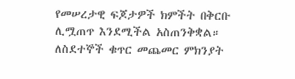የመሠረታዊ ፍጆታዎች ክምችት በቅርቡ ሊሟጠጥ እንደሚችል አስጠንቅቋል።
ለስደተኞች ቁጥር መጨመር ምክንያት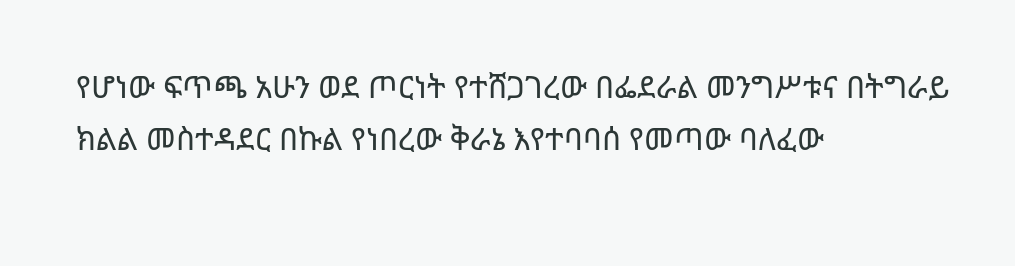የሆነው ፍጥጫ አሁን ወደ ጦርነት የተሸጋገረው በፌደራል መንግሥቱና በትግራይ ክልል መስተዳደር በኩል የነበረው ቅራኔ እየተባባሰ የመጣው ባለፈው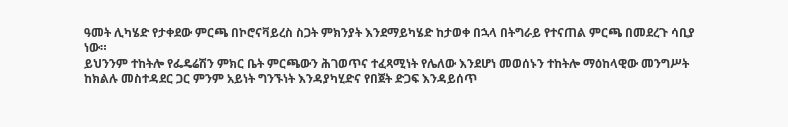ዓመት ሊካሄድ የታቀደው ምርጫ በኮሮናቫይረስ ስጋት ምክንያት እንደማይካሄድ ከታወቀ በኋላ በትግራይ የተናጠል ምርጫ በመደረጉ ሳቢያ ነው።
ይህንንም ተከትሎ የፌዴሬሽን ምክር ቤት ምርጫውን ሕገወጥና ተፈጻሚነት የሌለው እንደሆነ መወሰኑን ተከትሎ ማዕከላዊው መንግሥት ከክልሉ መስተዳደር ጋር ምንም አይነት ግንኙነት እንዳያካሂድና የበጀት ድጋፍ እንዳይሰጥ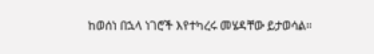ከወሰነ በኋላ ነገሮች እየተካረሩ መሄዳቸው ይታወሳል።